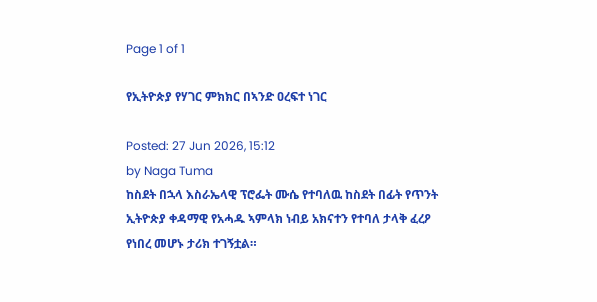Page 1 of 1

የኢትዮጵያ የሃገር ምክክር በኣንድ ዐረፍተ ነገር

Posted: 27 Jun 2026, 15:12
by Naga Tuma
ከስደት በኋላ እስራኤላዊ ፕሮፌት ሙሴ የተባለዉ ከስደት በፊት የጥንት ኢትዮጵያ ቀዳማዊ የአሓዱ ኣምላክ ነብይ አክናተን የተባለ ታላቅ ፈረዖ የነበረ መሆኑ ታሪክ ተገኝቷል።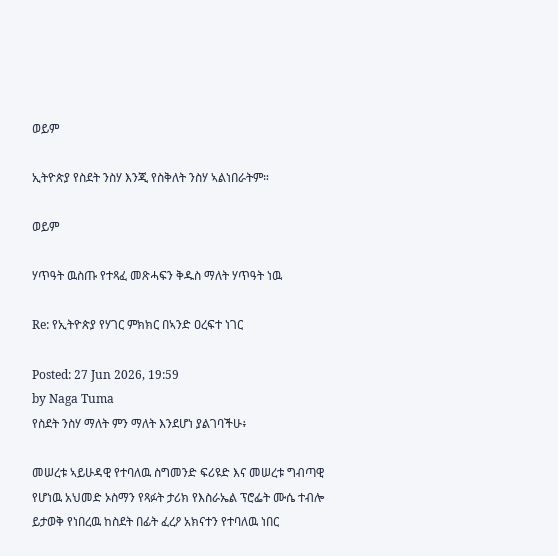ወይም

ኢትዮጵያ የስደት ንስሃ እንጂ የስቅለት ንስሃ ኣልነበራትም።

ወይም

ሃጥዓት ዉስጡ የተጻፈ መጽሓፍን ቅዱስ ማለት ሃጥዓት ነዉ

Re: የኢትዮጵያ የሃገር ምክክር በኣንድ ዐረፍተ ነገር

Posted: 27 Jun 2026, 19:59
by Naga Tuma
የስደት ንስሃ ማለት ምን ማለት እንደሆነ ያልገባችሁ፥

መሠረቱ ኣይሁዳዊ የተባለዉ ስግመንድ ፍሪዩድ እና መሠረቱ ግብጣዊ የሆነዉ አህመድ ኦስማን የጻፉት ታሪክ የእስራኤል ፕሮፌት ሙሴ ተብሎ ይታወቅ የነበረዉ ከስደት በፊት ፈረዖ አክናተን የተባለዉ ነበር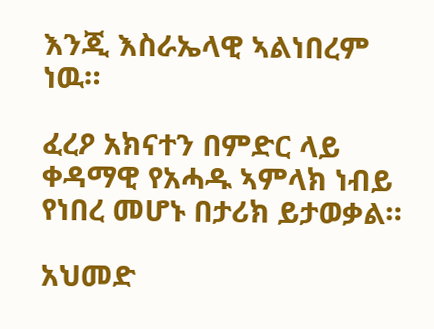እንጂ እስራኤላዊ ኣልነበረም ነዉ።

ፈረዖ አክናተን በምድር ላይ ቀዳማዊ የአሓዱ ኣምላክ ነብይ የነበረ መሆኑ በታሪክ ይታወቃል።

አህመድ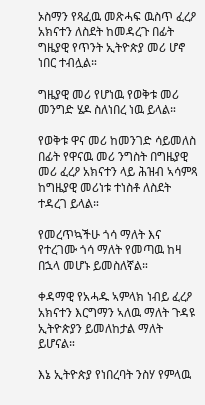ኦስማን የጻፈዉ መጽሓፍ ዉስጥ ፈረዖ አክናተን ለስደት ከመዳረጉ በፊት ግዜያዊ የጥንት ኢትዮጵያ መሪ ሆኖ ነበር ተብሏል።

ግዜያዊ መሪ የሆነዉ የወቅቱ መሪ መንግድ ሄዶ ስለነበረ ነዉ ይላል።

የወቅቱ ዋና መሪ ከመንገድ ሳይመለስ በፊት የዋናዉ መሪ ንግስት በግዜያዊ መሪ ፈረዖ አክናተን ላይ ሕዝብ ኣሳምጻ ከግዜያዊ መሪነቱ ተነስቶ ለስደት ተዳረገ ይላል።

የመረጥኳችሁ ጎሳ ማለት እና የተረገሙ ጎሳ ማለት የመጣዉ ከዛ በኋላ መሆኑ ይመስለኛል።

ቀዳማዊ የአሓዱ ኣምላክ ነብይ ፈረዖ አክናተን እርግማን ኣለዉ ማለት ጉዳዩ ኢትዮጵያን ይመለከታል ማለት ይሆናል።

እኔ ኢትዮጵያ የነበረባት ንስሃ የምላዉ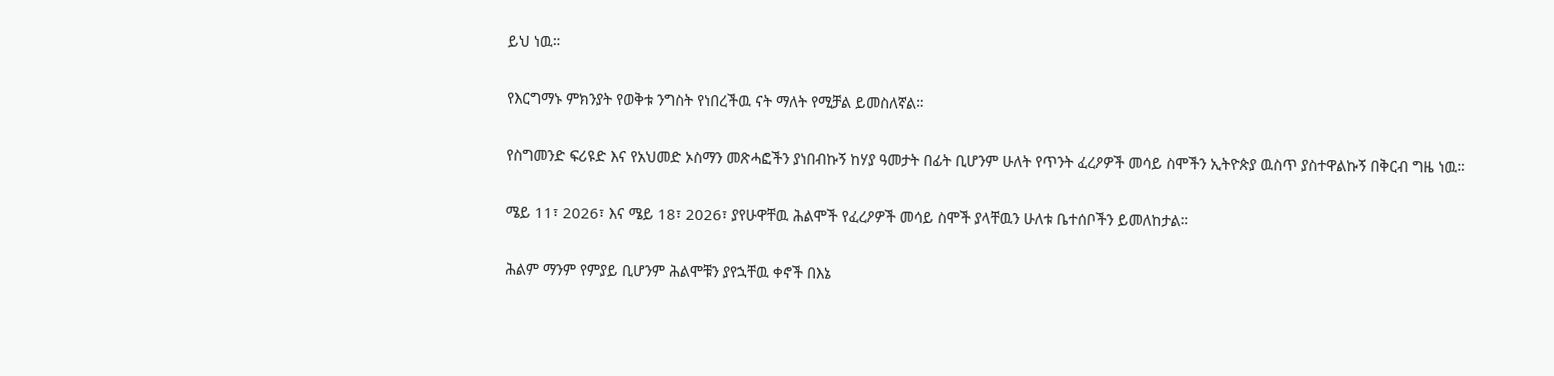ይህ ነዉ።

የእርግማኑ ምክንያት የወቅቱ ንግስት የነበረችዉ ናት ማለት የሚቻል ይመስለኛል።

የስግመንድ ፍሪዩድ እና የአህመድ ኦስማን መጽሓፎችን ያነበብኩኝ ከሃያ ዓመታት በፊት ቢሆንም ሁለት የጥንት ፈረዖዎች መሳይ ስሞችን ኢትዮጵያ ዉስጥ ያስተዋልኩኝ በቅርብ ግዜ ነዉ።

ሜይ 11፣ 2026፣ እና ሜይ 18፣ 2026፣ ያየሁዋቸዉ ሕልሞች የፈረዖዎች መሳይ ስሞች ያላቸዉን ሁለቱ ቤተሰቦችን ይመለከታል።

ሕልም ማንም የምያይ ቢሆንም ሕልሞቹን ያየኋቸዉ ቀኖች በእኔ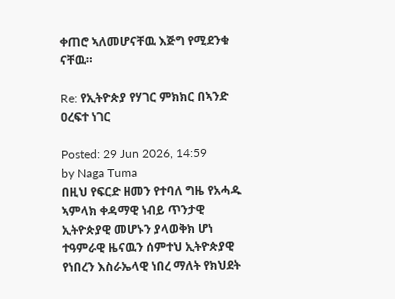ቀጠሮ ኣለመሆናቸዉ እጅግ የሚደንቁ ናቸዉ።

Re: የኢትዮጵያ የሃገር ምክክር በኣንድ ዐረፍተ ነገር

Posted: 29 Jun 2026, 14:59
by Naga Tuma
በዚህ የፍርድ ዘመን የተባለ ግዜ የአሓዱ ኣምላክ ቀዳማዊ ነብይ ጥንታዊ ኢትዮጵያዊ መሆኑን ያላወቅክ ሆነ ተዓምራዊ ዜናዉን ሰምተህ ኢትዮጵያዊ የነበረን እስራኤላዊ ነበረ ማለት የክህደት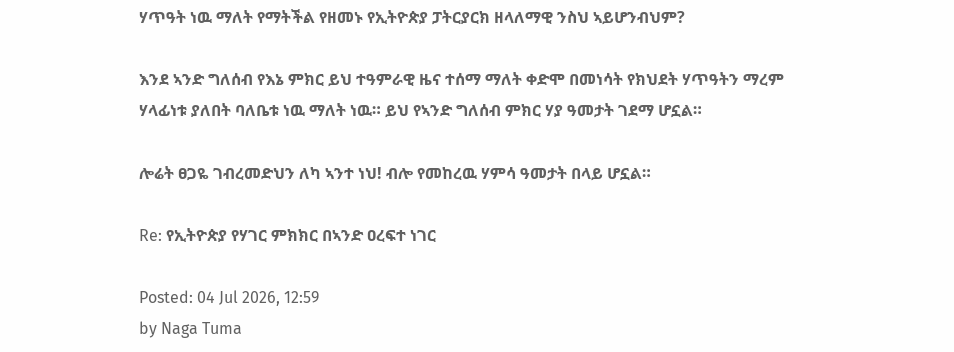ሃጥዓት ነዉ ማለት የማትችል የዘመኑ የኢትዮጵያ ፓትርያርክ ዘላለማዊ ንስህ ኣይሆንብህም?

እንደ ኣንድ ግለሰብ የእኔ ምክር ይህ ተዓምራዊ ዜና ተሰማ ማለት ቀድሞ በመነሳት የክህደት ሃጥዓትን ማረም ሃላፊነቱ ያለበት ባለቤቱ ነዉ ማለት ነዉ። ይህ የኣንድ ግለሰብ ምክር ሃያ ዓመታት ገደማ ሆኗል።

ሎሬት ፀጋዬ ገብረመድህን ለካ ኣንተ ነህ! ብሎ የመከረዉ ሃምሳ ዓመታት በላይ ሆኗል።

Re: የኢትዮጵያ የሃገር ምክክር በኣንድ ዐረፍተ ነገር

Posted: 04 Jul 2026, 12:59
by Naga Tuma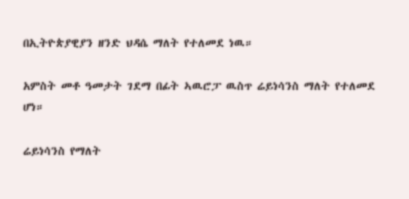በኢትዮጵያዊያን ዘንድ ህዳሴ ማለት የተለመደ ነዉ።

አምስት መቶ ዓመታት ገደማ በፊት ኣዉሮፓ ዉስጥ ሬይነሳንስ ማለት የተለመደ ሆነ።

ሬይነሳንስ የማለት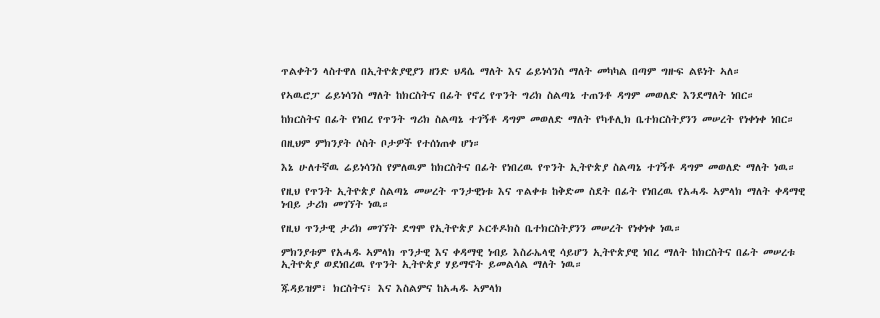ጥልቀትን ላስተዋለ በኢትዮጵያዊያን ዘንድ ህዳሴ ማለት እና ሬይነሳንስ ማለት መካካል በጣም ግዙፍ ልዩነት ኣለ።

የኣዉሮፓ ሬይነሳንስ ማለት ከክርስትና በፊት የኖረ የጥንት ግሪክ ስልጣኔ ተጠንቶ ዳግም መወለድ እንደማለት ነበር።

ከክርስትና በፊት የነበረ የጥንት ግሪክ ስልጣኔ ተገኝቶ ዳግም መወለድ ማለት የካቶሊክ ቤተክርስትያንን መሠረት የነቀነቀ ነበር።

በዚህም ምክንያት ሶስት ቦታዎች የተሰነጠቀ ሆነ።

እኔ ሁለተኛዉ ሬይነሳንስ የምለዉም ከክርስትና በፊት የነበረዉ የጥንት ኢትዮጵያ ስልጣኔ ተገኝቶ ዳግም መወለድ ማለት ነዉ።

የዚህ የጥንት ኢትዮጵያ ስልጣኔ መሠረት ጥንታዊነቱ እና ጥልቀቱ ከቅድመ ስደት በፊት የነበረዉ የአሓዱ ኣምላክ ማለት ቀዳማዊ ነብይ ታሪክ መገኘት ነዉ።

የዚህ ጥንታዊ ታሪክ መገኘት ደግሞ የኢትዮጵያ ኦርቶዶክስ ቤተክርስትያንን መሠረት የነቀነቀ ነዉ።

ምክንያቱም የአሓዱ ኣምላክ ጥንታዊ እና ቀዳማዊ ነብይ እስራኤላዊ ሳይሆን ኢትዮጵያዊ ነበረ ማለት ከክርስትና በፊት መሠረቱ ኢትዮጵያ ወደነበረዉ የጥንት ኢትዮጵያ ሃይማኖት ይመልሳል ማለት ነዉ።

ጁዳይዝም፣ ክርስትና፣ እና እስልምና ከአሓዱ ኣምላክ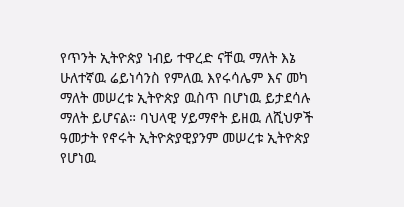የጥንት ኢትዮጵያ ነብይ ተዋረድ ናቸዉ ማለት እኔ ሁለተኛዉ ሬይነሳንስ የምለዉ እየሩሳሌም እና መካ ማለት መሠረቱ ኢትዮጵያ ዉስጥ በሆነዉ ይታደሳሉ ማለት ይሆናል። ባህላዊ ሃይማኖት ይዘዉ ለሺህዎች ዓመታት የኖሩት ኢትዮጵያዊያንም መሠረቱ ኢትዮጵያ የሆነዉ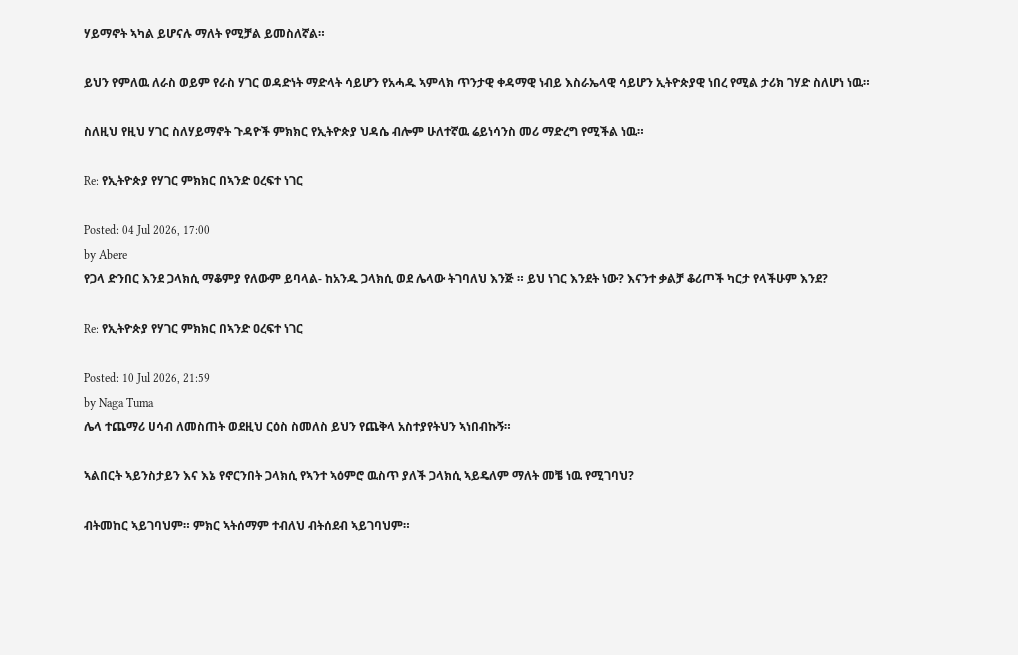ሃይማኖት ኣካል ይሆናሉ ማለት የሚቻል ይመስለኛል።

ይህን የምለዉ ለራስ ወይም የራስ ሃገር ወዳድነት ማድላት ሳይሆን የአሓዱ ኣምላክ ጥንታዊ ቀዳማዊ ነብይ እስራኤላዊ ሳይሆን ኢትዮጵያዊ ነበረ የሚል ታሪክ ገሃድ ስለሆነ ነዉ።

ስለዚህ የዚህ ሃገር ስለሃይማኖት ጉዳዮች ምክክር የኢትዮጵያ ህዳሴ ብሎም ሁለተኛዉ ሬይነሳንስ መሪ ማድረግ የሚችል ነዉ።

Re: የኢትዮጵያ የሃገር ምክክር በኣንድ ዐረፍተ ነገር

Posted: 04 Jul 2026, 17:00
by Abere
የጋላ ድንበር እንደ ጋላክሲ ማቆምያ የለውም ይባላል- ከአንዱ ጋላክሲ ወደ ሌላው ትገባለህ እንጅ ። ይህ ነገር እንደት ነው? እናንተ ቃልቻ ቆሪጦች ካርታ የላችሁም እንደ?

Re: የኢትዮጵያ የሃገር ምክክር በኣንድ ዐረፍተ ነገር

Posted: 10 Jul 2026, 21:59
by Naga Tuma
ሌላ ተጨማሪ ሀሳብ ለመስጠት ወደዚህ ርዕስ ስመለስ ይህን የጨቅላ አስተያየትህን ኣነበብኩኝ።

ኣልበርት ኣይንስታይን እና እኔ የኖርንበት ጋላክሲ የኣንተ ኣዕምሮ ዉስጥ ያለች ጋላክሲ ኣይዴለም ማለት መቼ ነዉ የሚገባህ?

ብትመከር ኣይገባህም። ምክር ኣትሰማም ተብለህ ብትሰደብ ኣይገባህም።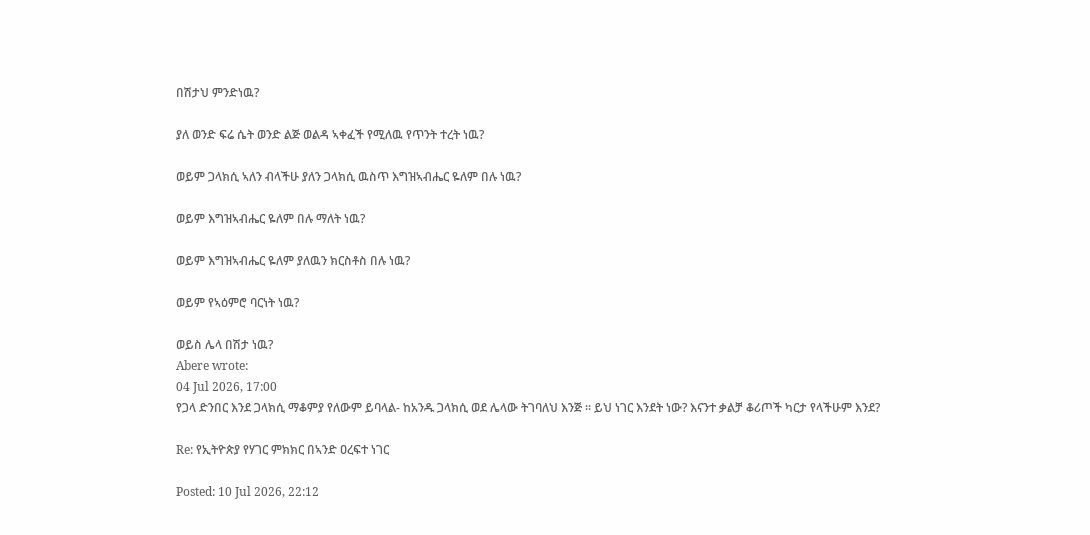በሽታህ ምንድነዉ?

ያለ ወንድ ፍሬ ሴት ወንድ ልጅ ወልዳ ኣቀፈች የሚለዉ የጥንት ተረት ነዉ?

ወይም ጋላክሲ ኣለን ብላችሁ ያለን ጋላክሲ ዉስጥ እግዝኣብሔር ዬለም በሉ ነዉ?

ወይም እግዝኣብሔር ዬለም በሉ ማለት ነዉ?

ወይም እግዝኣብሔር ዬለም ያለዉን ክርስቶስ በሉ ነዉ?

ወይም የኣዕምሮ ባርነት ነዉ?

ወይስ ሌላ በሽታ ነዉ?
Abere wrote:
04 Jul 2026, 17:00
የጋላ ድንበር እንደ ጋላክሲ ማቆምያ የለውም ይባላል- ከአንዱ ጋላክሲ ወደ ሌላው ትገባለህ እንጅ ። ይህ ነገር እንደት ነው? እናንተ ቃልቻ ቆሪጦች ካርታ የላችሁም እንደ?

Re: የኢትዮጵያ የሃገር ምክክር በኣንድ ዐረፍተ ነገር

Posted: 10 Jul 2026, 22:12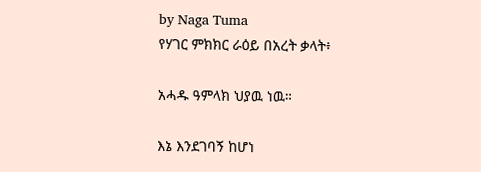by Naga Tuma
የሃገር ምክክር ራዕይ በአረት ቃላት፥

አሓዱ ዓምላክ ህያዉ ነዉ።

እኔ እንደገባኝ ከሆነ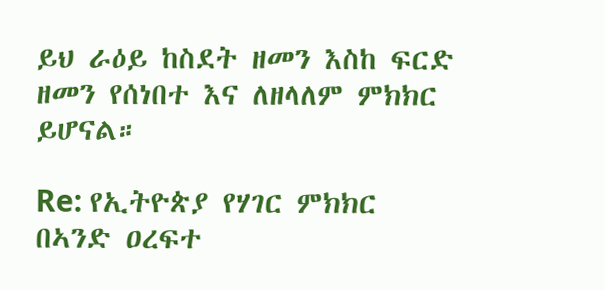ይህ ራዕይ ከስደት ዘመን እስከ ፍርድ ዘመን የሰነበተ እና ለዘላለም ምክክር ይሆናል።

Re: የኢትዮጵያ የሃገር ምክክር በኣንድ ዐረፍተ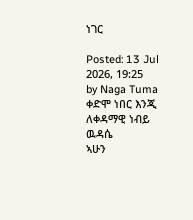ነገር

Posted: 13 Jul 2026, 19:25
by Naga Tuma
ቀድሞ ነበር እንጂ ለቀዳማዊ ነብይ ዉዳሴ
ኣሁን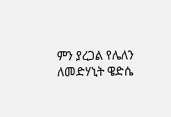ምን ያረጋል የሌለን ለመድሃኒት ዌድሴ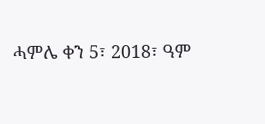ሓምሌ ቀን 5፣ 2018፣ ዓም